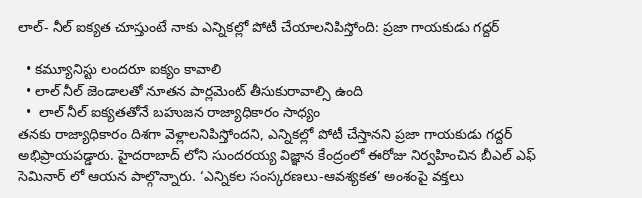లాల్- నీల్ ఐక్యత చూస్తుంటే నాకు ఎన్నికల్లో పోటీ చేయాలనిపిస్తోంది: ప్రజా గాయకుడు గద్దర్

  • కమ్యూనిస్టు లందరూ ఐక్యం కావాలి
  • లాల్ నీల్ జెండాలతో నూతన పార్లమెంట్ తీసుకురావాల్సి ఉంది
  •  లాల్ నీల్ ఐక్యతతోనే బహుజన రాజ్యాధికారం సాధ్యం
తనకు రాజ్యాధికారం దిశగా వెళ్లాలనిపిస్తోందని, ఎన్నికల్లో పోటీ చేస్తానని ప్రజా గాయకుడు గద్దర్ అభిప్రాయపడ్డారు. హైదరాబాద్ లోని సుందరయ్య విజ్ఞాన కేంద్రంలో ఈరోజు నిర్వహించిన బీఎల్ ఎఫ్ సెమినార్ లో ఆయన పాల్గొన్నారు. ‘ఎన్నికల సంస్కరణలు-ఆవశ్యకత’ అంశంపై వక్తలు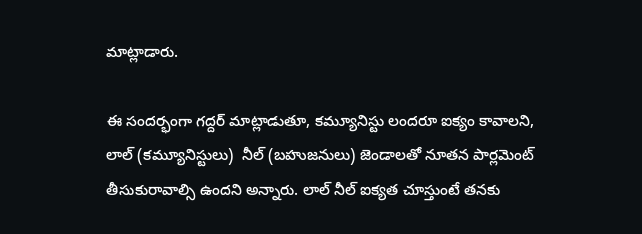మాట్లాడారు.

ఈ సందర్భంగా గద్దర్ మాట్లాడుతూ, కమ్యూనిస్టు లందరూ ఐక్యం కావాలని, లాల్ (కమ్యూనిస్టులు)  నీల్ (బహుజనులు) జెండాలతో నూతన పార్లమెంట్ తీసుకురావాల్సి ఉందని అన్నారు. లాల్ నీల్ ఐక్యత చూస్తుంటే తనకు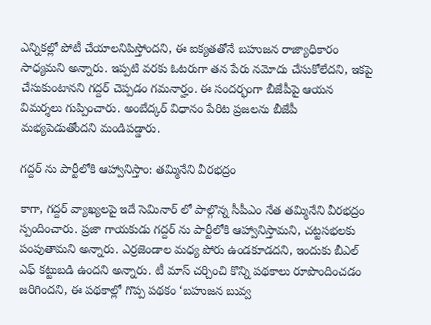ఎన్నికల్లో పోటీ చేయాలనిపిస్తోందని, ఈ ఐక్యతతోనే బహుజన రాజ్యాధికారం సాధ్యమని అన్నారు. ఇప్పటి వరకు ఓటరుగా తన పేరు నమోదు చేసుకోలేదని, ఇకపై చేసుకుంటానని గద్దర్ చెప్పడం గమనార్హం. ఈ సందర్భంగా బీజేపీపై ఆయన విమర్శలు గుప్పించారు. అంబేద్కర్ విధానం పేరిట ప్రజలను బీజేపీ మభ్యపెడుతోందని మండిపడ్డారు.

గద్దర్ ను పార్టీలోకి ఆహ్వానిస్తాం: తమ్మినేని వీరభద్రం

కాగా, గద్దర్ వ్యాఖ్యలపై ఇదే సెమినార్ లో పాల్గొన్న సీపీఎం నేత తమ్మినేని వీరభద్రం స్పందించారు. ప్రజా గాయకుడు గద్దర్ ను పార్టీలోకి ఆహ్వానిస్తామని, చట్టసభలకు పంపుతామని అన్నారు. ఎర్రజెండాల మధ్య పోరు ఉండకూడదని, ఇందుకు బీఎల్ ఎఫ్ కట్టుబడి ఉందని అన్నారు. టీ మాస్ చర్చించి కొన్ని పథకాలు రూపొందించడం జరిగిందని, ఈ పథకాల్లో గొప్ప పథకం ‘బహుజన బువ్వ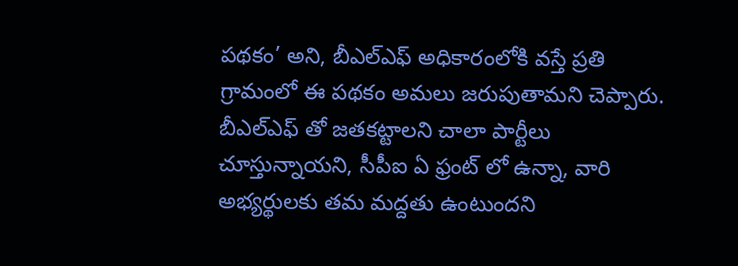పథకం’ అని, బీఎల్ఎఫ్ అధికారంలోకి వస్తే ప్రతి గ్రామంలో ఈ పథకం అమలు జరుపుతామని చెప్పారు. బీఎల్ఎఫ్ తో జతకట్టాలని చాలా పార్టీలు చూస్తున్నాయని, సీపీఐ ఏ ఫ్రంట్ లో ఉన్నా, వారి అభ్యర్థులకు తమ మద్దతు ఉంటుందని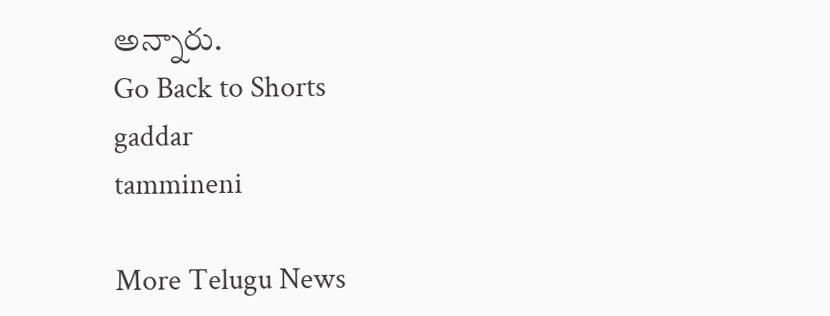అన్నారు.
Go Back to Shorts
gaddar
tammineni

More Telugu News